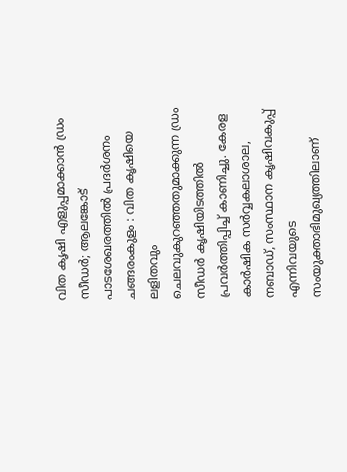വിത കൃഷി എളുപ്പമാക്കാൻ ഡ്രം സീഡർ; ആലങ്കോട് പാടശേഖരത്തിൽ പ്രദർശനം
ചങ്ങരംകുളം : വിത കൃഷിയെ ലളിതവും ചെലവുകുറഞ്ഞതുമാക്കുന്ന ഡ്രം സീഡർ കൃഷിയിടത്തിൽ പ്രവർത്തിപ്പിച്ച് കാണിച്ചു. കേരള കാർഷിക സർവ്വകലാശാല, നബാഡ്, സംസ്ഥാന കൃഷിവകുപ്പ് എന്നിവയുടെ സംയുക്താഭിമുഖ്യത്തിലാണ്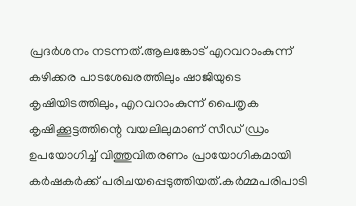പ്രദർശനം നടന്നത്.ആലങ്കോട് എറവറാംകുന്ന് കഴിക്കര പാടശേഖരത്തിലും ഷാജിയുടെ കൃഷിയിടത്തിലും, എറവറാംകുന്ന് പൈതൃക കൃഷിക്കൂട്ടത്തിന്റെ വയലിലുമാണ് സീഡ് ഡ്രം ഉപയോഗിച്ച് വിത്തുവിതരണം പ്രായോഗികമായി കർഷകർക്ക് പരിചയപ്പെടുത്തിയത്.കർമ്മപരിപാടി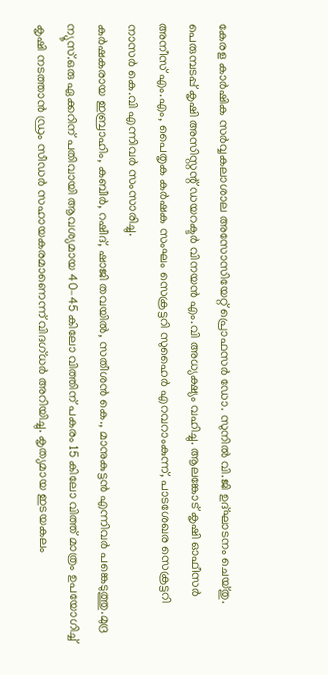കേരള കാർഷിക സർവ്വകലാശാല അസോസിയേറ്റ് പ്രൊഫസർ ഡോ. സുനിൽ വി.ജി ഉദ്ഘാടനം ചെയ്തു. പെരുമ്പടപ്പ് കൃഷി അസിസ്റ്റന്റ് ഡയറക്ടർ വിനയൻ എം.വി അധ്യക്ഷ്യം വഹിച്ചു. ആലങ്കോട് കൃഷി ഓഫീസർ അനീസ് എം.എം, പൈതൃക കർഷക സംഘം സെക്രട്ടറി സുഹൈർ എറവറാംകുന്ന്, പാടശേഖര സെക്രട്ടറി നാസർ കെ.വി എന്നിവർ സംസാരിച്ചു.
കർഷകരായ ഇബ്രാഹിം, കബീർ, റഷീദ്, ഷാജി തവയിൽ, സതീശൻ കെ., മാനുകുട്ടൻ എന്നിവർ പങ്കെടുത്തു.മുദ്ര ന്യൂസ്.ഒരു ഏക്കറിന് പതിവായി ആവശ്യമായ 40–45 കിലോ വിത്തിന് പകരം 15 കിലോ വിത്ത് മാത്രം ഉപയോഗിച്ച് കൃഷി നടത്താൻ ഡ്രം സീഡർ സഹായകരമാണെന്ന് വിദഗ്ധർ അറിയിച്ചു. കൃത്യമായ ഇടയകലം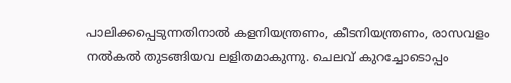പാലിക്കപ്പെടുന്നതിനാൽ കളനിയന്ത്രണം, കീടനിയന്ത്രണം, രാസവളം നൽകൽ തുടങ്ങിയവ ലളിതമാകുന്നു. ചെലവ് കുറച്ചോടൊപ്പം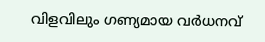വിളവിലും ഗണ്യമായ വർധനവ്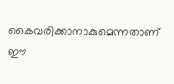കൈവരിക്കാനാകുമെന്നതാണ് ഈ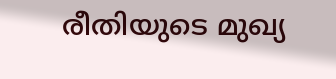രീതിയുടെ മുഖ്യ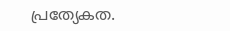പ്രത്യേകത.